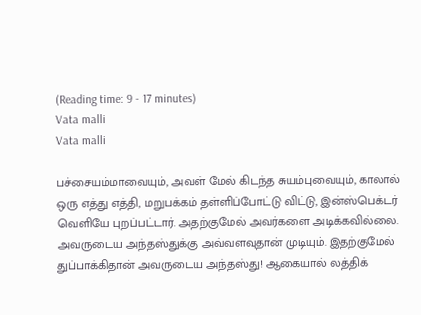(Reading time: 9 - 17 minutes)
Vata malli
Vata malli

பச்சையம்மாவையும், அவள் மேல் கிடந்த சுயம்புவையும், காலால் ஒரு எத்து எத்தி, மறுபக்கம் தள்ளிப்போட்டு விட்டு, இன்ஸ்பெக்டர் வெளியே புறப்பட்டார். அதற்குமேல் அவர்களை அடிக்கவில்லை. அவருடைய அந்தஸ்துக்கு அவ்வளவுதான் முடியும். இதற்குமேல் துப்பாக்கிதான் அவருடைய அந்தஸ்து! ஆகையால் லத்திக்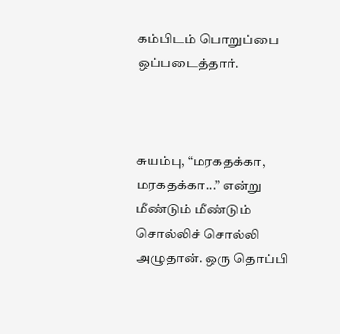கம்பிடம் பொறுப்பை ஒப்படைத்தார்.



சுயம்பு, “மரகதக்கா, மரகதக்கா...” என்று மீண்டும் மீண்டும் சொல்லிச் சொல்லி அழுதான். ஒரு தொப்பி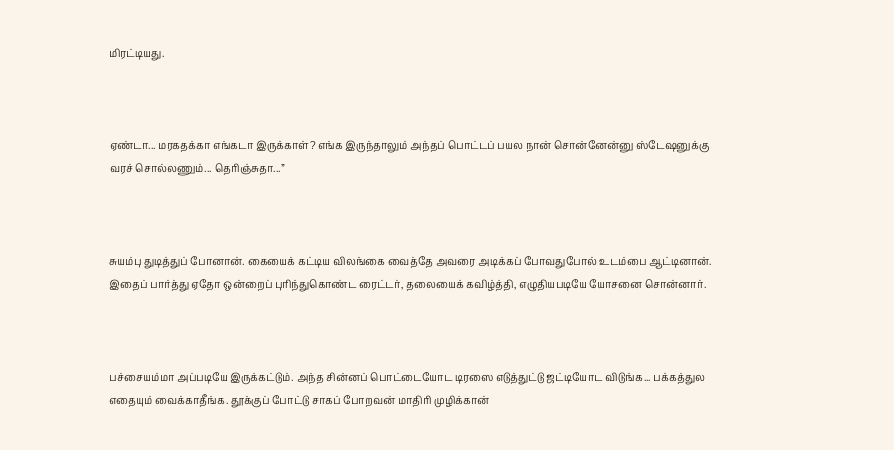மிரட்டியது.



ஏண்டா... மரகதக்கா எங்கடா இருக்காள்? எங்க இருந்தாலும் அந்தப் பொட்டப் பயல நான் சொன்னேன்னு ஸ்டேஷனுக்கு வரச் சொல்லணும்... தெரிஞ்சுதா...”



சுயம்பு துடித்துப் போனான். கையைக் கட்டிய விலங்கை வைத்தே அவரை அடிக்கப் போவதுபோல் உடம்பை ஆட்டினான். இதைப் பார்த்து ஏதோ ஒன்றைப் புரிந்துகொண்ட ரைட்டர், தலையைக் கவிழ்த்தி, எழுதியபடியே யோசனை சொன்னார்.



பச்சையம்மா அப்படியே இருக்கட்டும். அந்த சின்னப் பொட்டையோட டிரஸை எடுத்துட்டு ஜட்டியோட விடுங்க... பக்கத்துல எதையும் வைக்காதீங்க. தூக்குப் போட்டு சாகப் போறவன் மாதிரி முழிக்கான்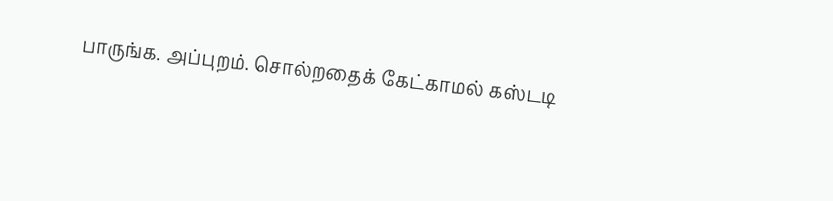பாருங்க. அப்புறம். சொல்றதைக் கேட்காமல் கஸ்டடி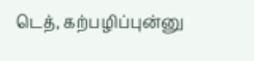டெத், கற்பழிப்புன்னு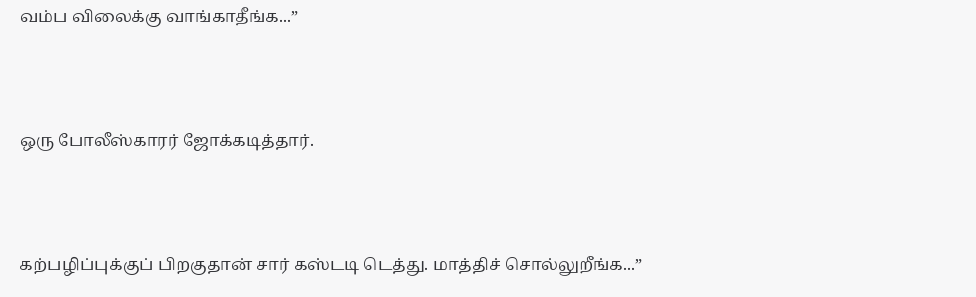வம்ப விலைக்கு வாங்காதீங்க...”



ஒரு போலீஸ்காரர் ஜோக்கடித்தார்.



கற்பழிப்புக்குப் பிறகுதான் சார் கஸ்டடி டெத்து. மாத்திச் சொல்லுறீங்க...”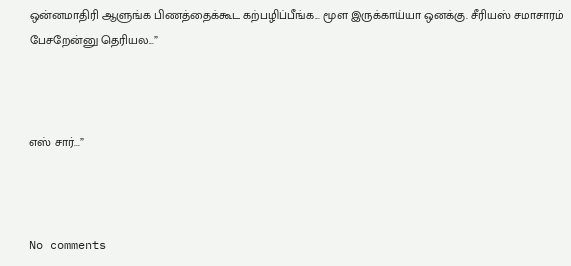ஒன்னமாதிரி ஆளுங்க பிணத்தைக்கூட கற்பழிப்பீங்க... மூள இருக்காய்யா ஒனக்கு. சீரியஸ் சமாசாரம் பேசறேன்னு தெரியல...”



எஸ் சார்...”



No comments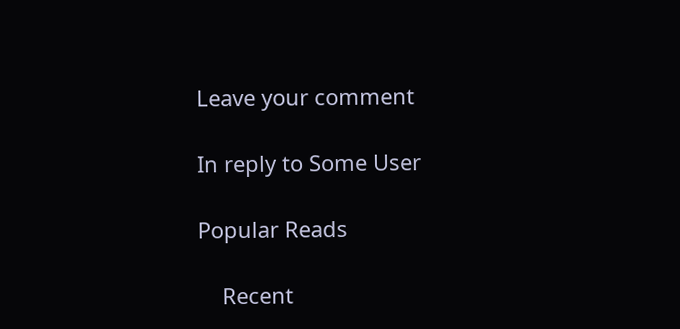Leave your comment

In reply to Some User

Popular Reads

    Recent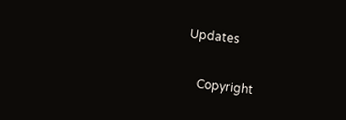Updates

    Copyright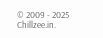© 2009 - 2025 Chillzee.in.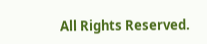All Rights Reserved.